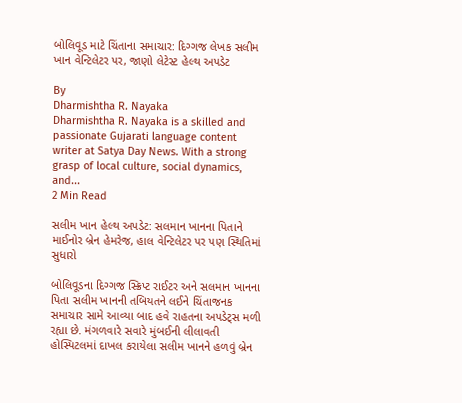બોલિવૂડ માટે ચિંતાના સમાચાર: દિગ્ગજ લેખક સલીમ ખાન વેન્ટિલેટર પર, જાણો લેટેસ્ટ હેલ્થ અપડેટ

By
Dharmishtha R. Nayaka
Dharmishtha R. Nayaka is a skilled and passionate Gujarati language content writer at Satya Day News. With a strong grasp of local culture, social dynamics, and...
2 Min Read

સલીમ ખાન હેલ્થ અપડેટ: સલમાન ખાનના પિતાને માઈનોર બ્રેન હેમરેજ, હાલ વેન્ટિલેટર પર પણ સ્થિતિમાં સુધારો

બોલિવૂડના દિગ્ગજ સ્ક્રિપ્ટ રાઈટર અને સલમાન ખાનના પિતા સલીમ ખાનની તબિયતને લઈને ચિંતાજનક સમાચાર સામે આવ્યા બાદ હવે રાહતના અપડેટ્સ મળી રહ્યા છે. મંગળવારે સવારે મુંબઈની લીલાવતી હોસ્પિટલમાં દાખલ કરાયેલા સલીમ ખાનને હળવું બ્રેન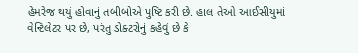હેમરેજ થયું હોવાનું તબીબોએ પુષ્ટિ કરી છે. હાલ તેઓ આઈસીયુમાં વેન્ટિલેટર પર છે, પરંતુ ડોક્ટરોનું કહેવું છે કે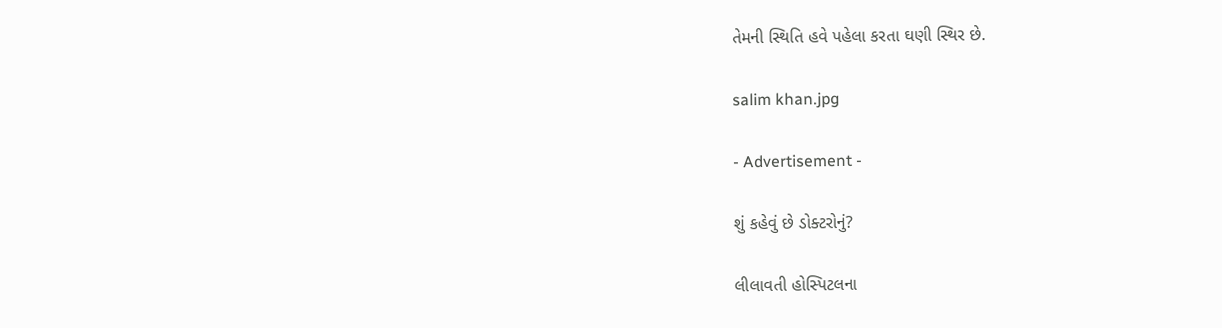તેમની સ્થિતિ હવે પહેલા કરતા ઘણી સ્થિર છે.

salim khan.jpg

- Advertisement -

શું કહેવું છે ડોક્ટરોનું?

લીલાવતી હોસ્પિટલના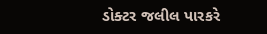ડોક્ટર જલીલ પારકરે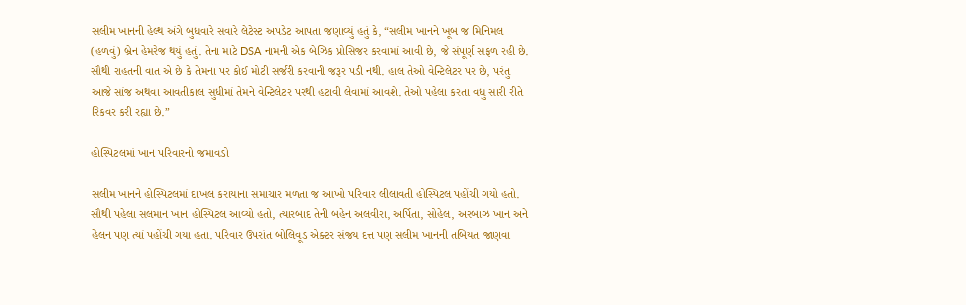સલીમ ખાનની હેલ્થ અંગે બુધવારે સવારે લેટેસ્ટ અપડેટ આપતા જણાવ્યું હતું કે, “સલીમ ખાનને ખૂબ જ મિનિમલ (હળવું) બ્રેન હેમરેજ થયું હતું. તેના માટે DSA નામની એક બેઝિક પ્રોસિજર કરવામાં આવી છે, જે સંપૂર્ણ સફળ રહી છે. સૌથી રાહતની વાત એ છે કે તેમના પર કોઈ મોટી સર્જરી કરવાની જરૂર પડી નથી. હાલ તેઓ વેન્ટિલેટર પર છે, પરંતુ આજે સાંજ અથવા આવતીકાલ સુધીમાં તેમને વેન્ટિલેટર પરથી હટાવી લેવામાં આવશે. તેઓ પહેલા કરતા વધુ સારી રીતે રિકવર કરી રહ્યા છે.”

હોસ્પિટલમાં ખાન પરિવારનો જમાવડો

સલીમ ખાનને હોસ્પિટલમાં દાખલ કરાયાના સમાચાર મળતા જ આખો પરિવાર લીલાવતી હોસ્પિટલ પહોંચી ગયો હતો. સૌથી પહેલા સલમાન ખાન હોસ્પિટલ આવ્યો હતો, ત્યારબાદ તેની બહેન અલવીરા, અર્પિતા, સોહેલ, અરબાઝ ખાન અને હેલન પણ ત્યાં પહોંચી ગયા હતા. પરિવાર ઉપરાંત બોલિવૂડ એક્ટર સંજય દત્ત પણ સલીમ ખાનની તબિયત જાણવા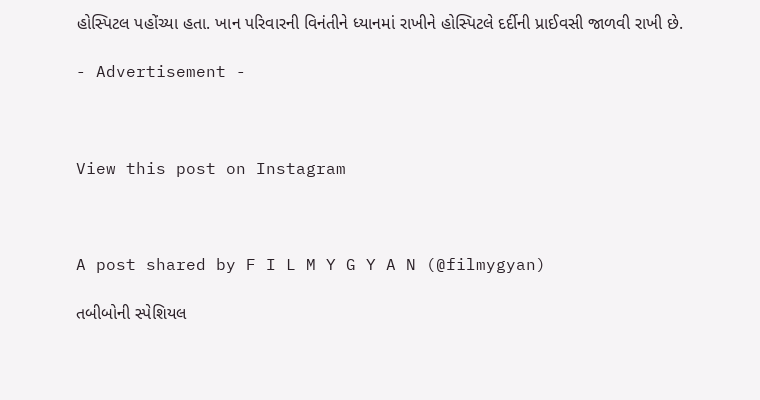હોસ્પિટલ પહોંચ્યા હતા. ખાન પરિવારની વિનંતીને ધ્યાનમાં રાખીને હોસ્પિટલે દર્દીની પ્રાઈવસી જાળવી રાખી છે.

- Advertisement -



View this post on Instagram



A post shared by F I L M Y G Y A N (@filmygyan)

તબીબોની સ્પેશિયલ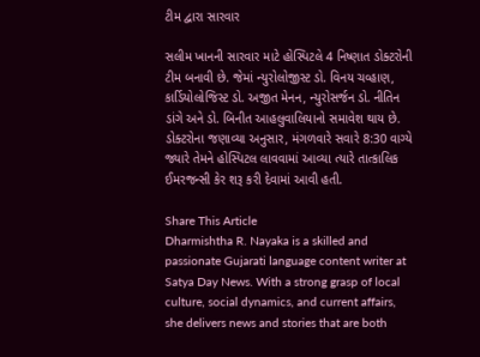ટીમ દ્વારા સારવાર

સલીમ ખાનની સારવાર માટે હોસ્પિટલે 4 નિષ્ણાત ડોક્ટરોની ટીમ બનાવી છે. જેમાં ન્યુરોલોજીસ્ટ ડો. વિનય ચવ્હાણ, કાર્ડિયોલોજિસ્ટ ડો. અજીત મેનન, ન્યુરોસર્જન ડો. નીતિન ડાંગે અને ડો. બિનીત આહલુવાલિયાનો સમાવેશ થાય છે. ડોક્ટરોના જણાવ્યા અનુસાર, મંગળવારે સવારે 8:30 વાગ્યે જ્યારે તેમને હોસ્પિટલ લાવવામાં આવ્યા ત્યારે તાત્કાલિક ઈમરજન્સી કેર શરૂ કરી દેવામાં આવી હતી.

Share This Article
Dharmishtha R. Nayaka is a skilled and passionate Gujarati language content writer at Satya Day News. With a strong grasp of local culture, social dynamics, and current affairs, she delivers news and stories that are both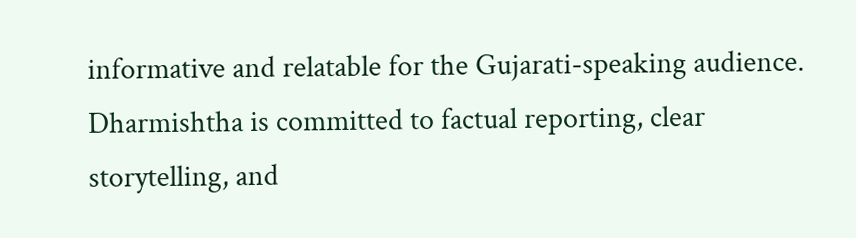informative and relatable for the Gujarati-speaking audience. Dharmishtha is committed to factual reporting, clear storytelling, and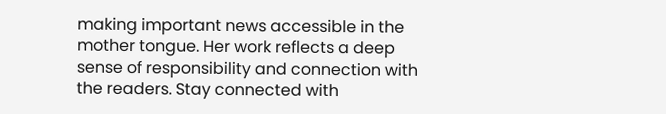making important news accessible in the mother tongue. Her work reflects a deep sense of responsibility and connection with the readers. Stay connected with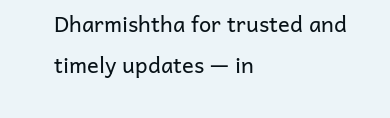Dharmishtha for trusted and timely updates — in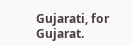Gujarati, for Gujarat.